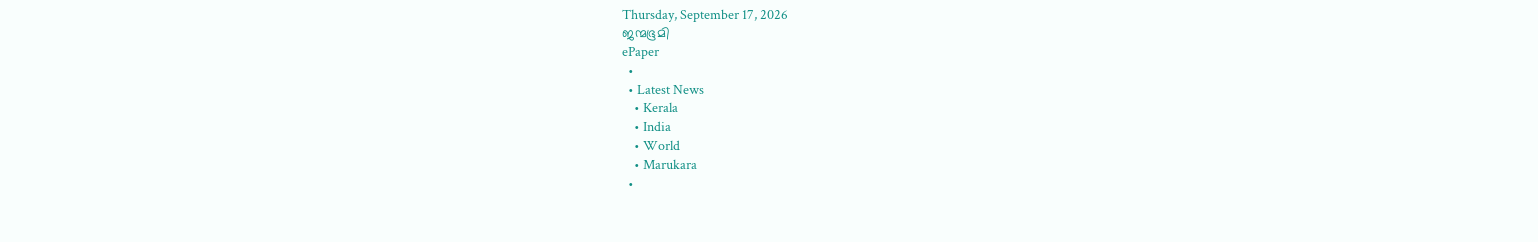Thursday, September 17, 2026
ജന്മഭൂമി
ePaper
  •
  • Latest News
    • Kerala
    • India
    • World
    • Marukara
  •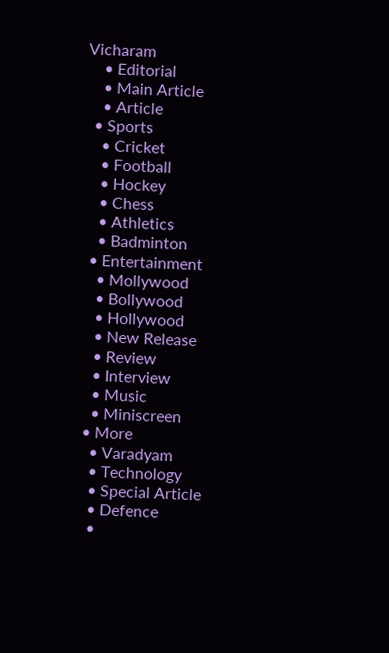Vicharam
    • Editorial
    • Main Article
    • Article
  • Sports
    • Cricket
    • Football
    • Hockey
    • Chess
    • Athletics
    • Badminton
  • Entertainment
    • Mollywood
    • Bollywood
    • Hollywood
    • New Release
    • Review
    • Interview
    • Music
    • Miniscreen
  • More
    • Varadyam
    • Technology
    • Special Article
    • Defence
    •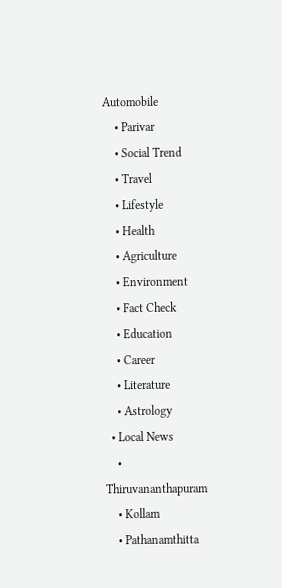Automobile
    • Parivar
    • Social Trend
    • Travel
    • Lifestyle
    • Health
    • Agriculture
    • Environment
    • Fact Check
    • Education
    • Career
    • Literature
    • Astrology
  • Local News
    • Thiruvananthapuram
    • Kollam
    • Pathanamthitta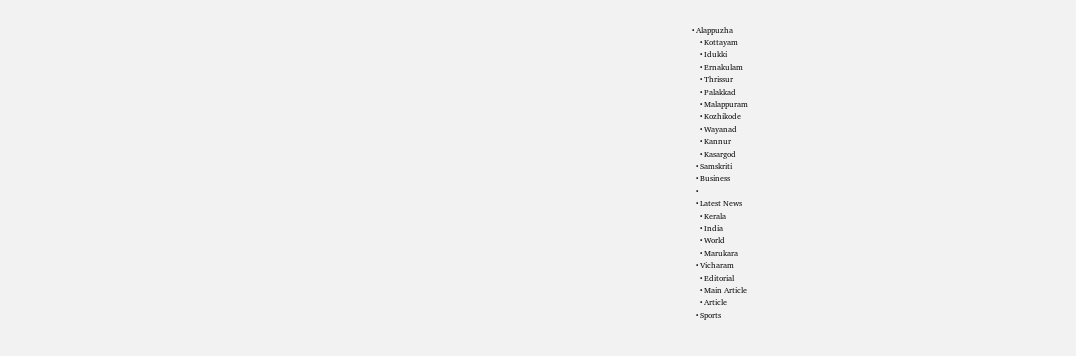• Alappuzha
    • Kottayam
    • Idukki
    • Ernakulam
    • Thrissur
    • Palakkad
    • Malappuram
    • Kozhikode
    • Wayanad
    • Kannur
    • Kasargod
  • Samskriti
  • Business
  •
  • Latest News
    • Kerala
    • India
    • World
    • Marukara
  • Vicharam
    • Editorial
    • Main Article
    • Article
  • Sports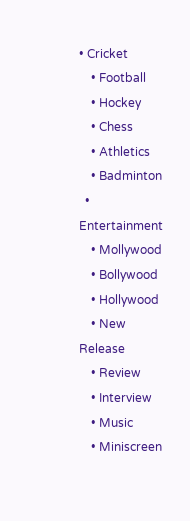• Cricket
    • Football
    • Hockey
    • Chess
    • Athletics
    • Badminton
  • Entertainment
    • Mollywood
    • Bollywood
    • Hollywood
    • New Release
    • Review
    • Interview
    • Music
    • Miniscreen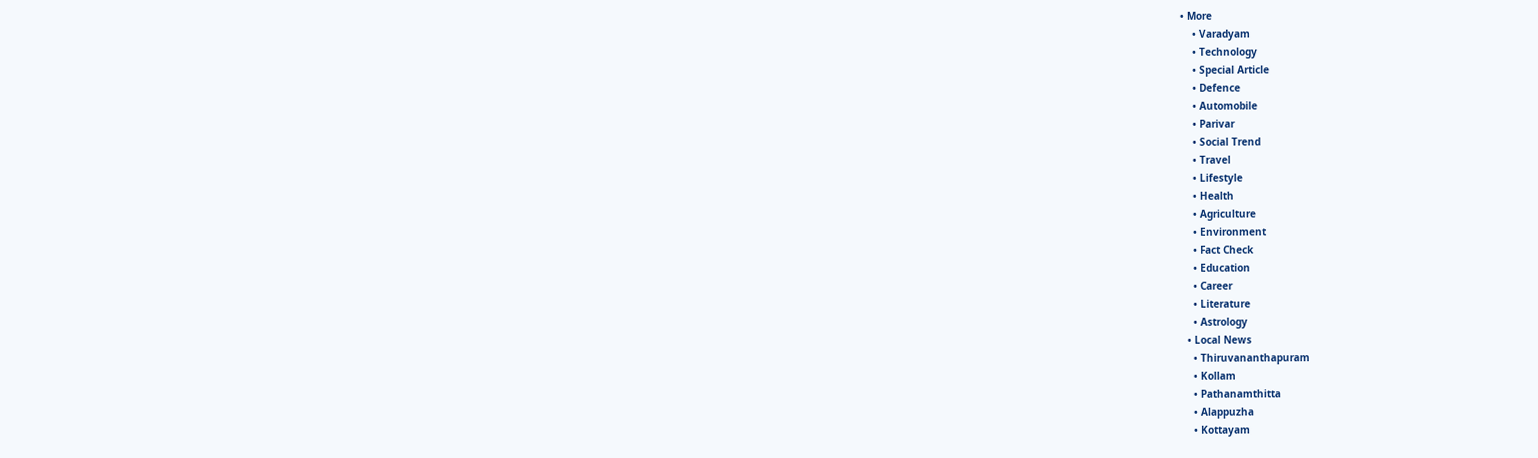• More
    • Varadyam
    • Technology
    • Special Article
    • Defence
    • Automobile
    • Parivar
    • Social Trend
    • Travel
    • Lifestyle
    • Health
    • Agriculture
    • Environment
    • Fact Check
    • Education
    • Career
    • Literature
    • Astrology
  • Local News
    • Thiruvananthapuram
    • Kollam
    • Pathanamthitta
    • Alappuzha
    • Kottayam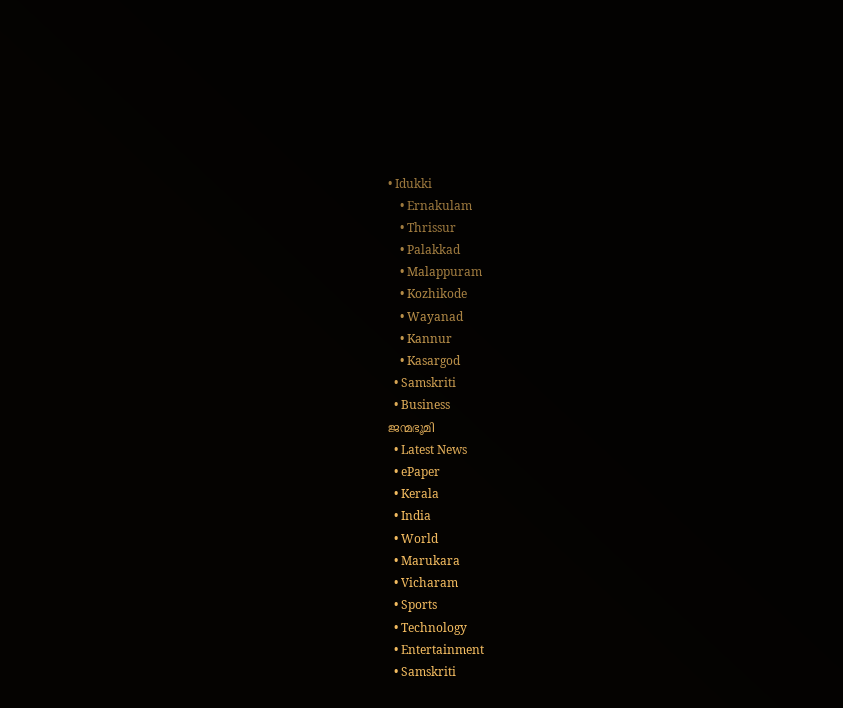• Idukki
    • Ernakulam
    • Thrissur
    • Palakkad
    • Malappuram
    • Kozhikode
    • Wayanad
    • Kannur
    • Kasargod
  • Samskriti
  • Business
ജന്മഭൂമി
  • Latest News
  • ePaper
  • Kerala
  • India
  • World
  • Marukara
  • Vicharam
  • Sports
  • Technology
  • Entertainment
  • Samskriti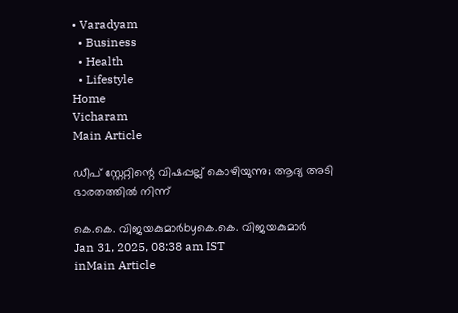• Varadyam
  • Business
  • Health
  • Lifestyle
Home
Vicharam
Main Article

ഡീപ് സ്റ്റേറ്റിന്റെ വിഷപ്പല്ല് കൊഴിയുന്നു; ആദ്യ അടി ഭാരതത്തില്‍ നിന്ന്

കെ.കെ. വിജയകുമാര്‍byകെ.കെ. വിജയകുമാര്‍
Jan 31, 2025, 08:38 am IST
inMain Article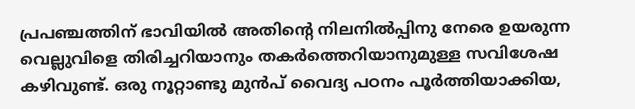പ്രപഞ്ചത്തിന് ഭാവിയില്‍ അതിന്റെ നിലനില്‍പ്പിനു നേരെ ഉയരുന്ന വെല്ലുവിളെ തിരിച്ചറിയാനും തകര്‍ത്തെറിയാനുമുള്ള സവിശേഷ കഴിവുണ്ട്. ഒരു നൂറ്റാണ്ടു മുന്‍പ് വൈദ്യ പഠനം പൂര്‍ത്തിയാക്കിയ,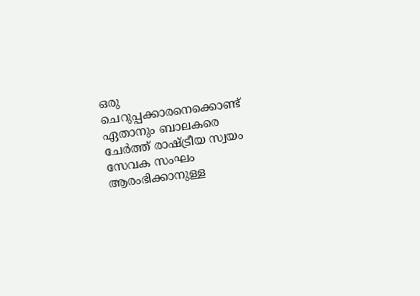ഒരു ചെറുപ്പക്കാരനെക്കൊണ്ട് ഏതാനും ബാലകരെ ചേര്‍ത്ത് രാഷ്‌ട്രീയ സ്വയം സേവക സംഘം ആരംഭിക്കാനുള്ള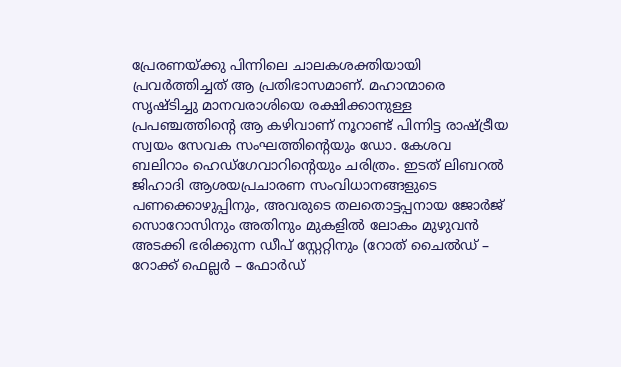പ്രേരണയ്‌ക്കു പിന്നിലെ ചാലകശക്തിയായി പ്രവര്‍ത്തിച്ചത് ആ പ്രതിഭാസമാണ്. മഹാന്മാരെ സൃഷ്ടിച്ചു മാനവരാശിയെ രക്ഷിക്കാനുള്ള പ്രപഞ്ചത്തിന്റെ ആ കഴിവാണ് നൂറാണ്ട് പിന്നിട്ട രാഷ്‌ട്രീയ സ്വയം സേവക സംഘത്തിന്റെയും ഡോ. കേശവ ബലിറാം ഹെഡ്ഗേവാറിന്റെയും ചരിത്രം. ഇടത് ലിബറല്‍ ജിഹാദി ആശയപ്രചാരണ സംവിധാനങ്ങളുടെ പണക്കൊഴുപ്പിനും, അവരുടെ തലതൊട്ടപ്പനായ ജോര്‍ജ് സൊറോസിനും അതിനും മുകളില്‍ ലോകം മുഴുവന്‍ അടക്കി ഭരിക്കുന്ന ഡീപ് സ്റ്റേറ്റിനും (റോത് ചൈല്‍ഡ് – റോക്ക് ഫെല്ലര്‍ – ഫോര്‍ഡ്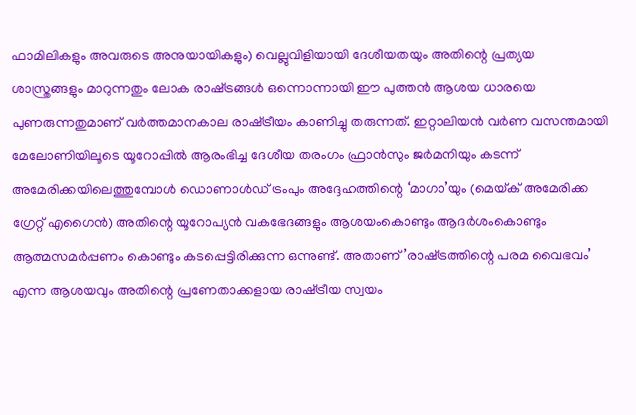ഫാമിലികളും അവരുടെ അനുയായികളും) വെല്ലുവിളിയായി ദേശീയതയും അതിന്റെ പ്രത്യയ ശാസ്ത്രങ്ങളും മാറുന്നതും ലോക രാഷ്‌ട്രങ്ങള്‍ ഒന്നൊന്നായി ഈ പുത്തന്‍ ആശയ ധാരയെ പുണരുന്നതുമാണ് വര്‍ത്തമാനകാല രാഷ്‌ട്രീയം കാണിച്ചു തരുന്നത്. ഇറ്റാലിയന്‍ വര്‍ണ വസന്തമായി മേലോണിയിലൂടെ യൂറോപ്പില്‍ ആരംഭിച്ച ദേശീയ തരംഗം ഫ്രാന്‍സും ജര്‍മനിയും കടന്ന് അമേരിക്കയിലെത്തുമ്പോള്‍ ഡൊണാള്‍ഡ് ട്രംപും അദ്ദേഹത്തിന്റെ ‘മാഗാ’യും (മെയ്‌ക് അമേരിക്ക ഗ്രേറ്റ് എഗൈന്‍) അതിന്റെ യൂറോപ്യന്‍ വകഭേദങ്ങളും ആശയംകൊണ്ടും ആദര്‍ശംകൊണ്ടും ആത്മസമര്‍പ്പണം കൊണ്ടും കടപ്പെട്ടിരിക്കുന്ന ഒന്നുണ്ട്. അതാണ്’രാഷ്‌ട്രത്തിന്റെ പരമ വൈഭവം’ എന്ന ആശയവും അതിന്റെ പ്രണേതാക്കളായ രാഷ്‌ട്രീയ സ്വയം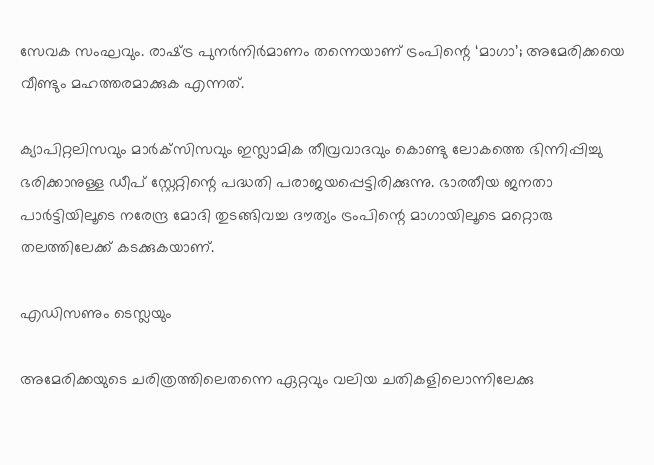സേവക സംഘവും. രാഷ്‌ട്ര പുനര്‍നിര്‍മാണം തന്നെയാണ് ട്രംപിന്റെ ‘മാഗാ’; അമേരിക്കയെ വീണ്ടും മഹത്തരമാക്കുക എന്നത്.

ക്യാപിറ്റലിസവും മാര്‍ക്‌സിസവും ഇസ്ലാമിക തീവ്രവാദവും കൊണ്ടു ലോകത്തെ ഭിന്നിപ്പിച്ചു ഭരിക്കാനുള്ള ഡീപ് സ്റ്റേറ്റിന്റെ പദ്ധതി പരാജയപ്പെട്ടിരിക്കുന്നു. ഭാരതീയ ജനതാ പാര്‍ട്ടിയിലൂടെ നരേന്ദ്ര മോദി തുടങ്ങിവച്ച ദൗത്യം ട്രംപിന്റെ മാഗായിലൂടെ മറ്റൊരു തലത്തിലേക്ക് കടക്കുകയാണ്.

എഡിസണും ടെസ്ലയും

അമേരിക്കയുടെ ചരിത്രത്തിലെതന്നെ ഏറ്റവും വലിയ ചതികളിലൊന്നിലേക്കു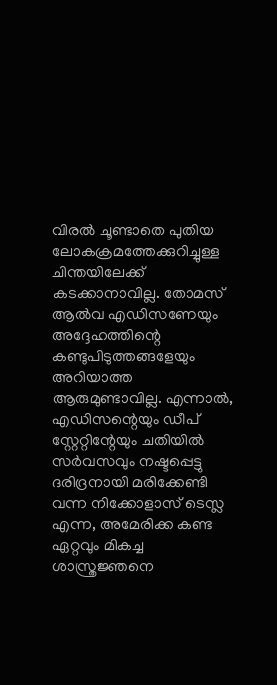വിരല്‍ ചൂണ്ടാതെ പുതിയ ലോകക്രമത്തേക്കുറിച്ചുള്ള ചിന്തയിലേക്ക് കടക്കാനാവില്ല. തോമസ് ആല്‍വ എഡിസണേയും അദ്ദേഹത്തിന്റെ കണ്ടുപിടുത്തങ്ങളേയും അറിയാത്ത ആരുമുണ്ടാവില്ല. എന്നാല്‍, എഡിസന്റെയും ഡീപ് സ്റ്റേറ്റിന്റേയും ചതിയില്‍ സര്‍വസവും നഷ്ടപ്പെട്ടു ദരിദ്രനായി മരിക്കേണ്ടി വന്ന നിക്കോളാസ് ടെസ്ല എന്ന, അമേരിക്ക കണ്ട ഏറ്റവും മികച്ച ശാസ്ത്രജ്ഞനെ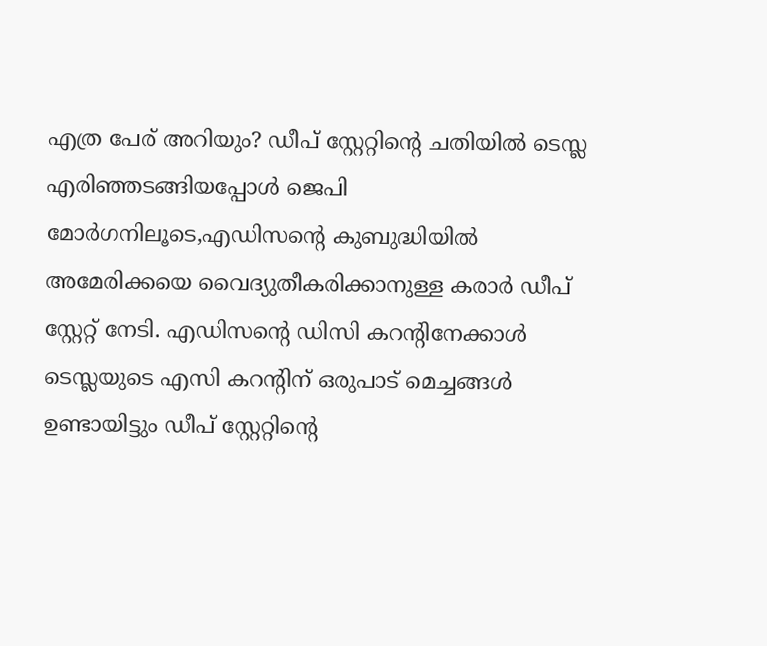എത്ര പേര് അറിയും? ഡീപ് സ്റ്റേറ്റിന്റെ ചതിയില്‍ ടെസ്ല എരിഞ്ഞടങ്ങിയപ്പോള്‍ ജെപി മോര്‍ഗനിലൂടെ,എഡിസന്റെ കുബുദ്ധിയില്‍ അമേരിക്കയെ വൈദ്യുതീകരിക്കാനുള്ള കരാര്‍ ഡീപ് സ്റ്റേറ്റ് നേടി. എഡിസന്റെ ഡിസി കറന്റിനേക്കാള്‍ ടെസ്ലയുടെ എസി കറന്റിന് ഒരുപാട് മെച്ചങ്ങള്‍ ഉണ്ടായിട്ടും ഡീപ് സ്റ്റേറ്റിന്റെ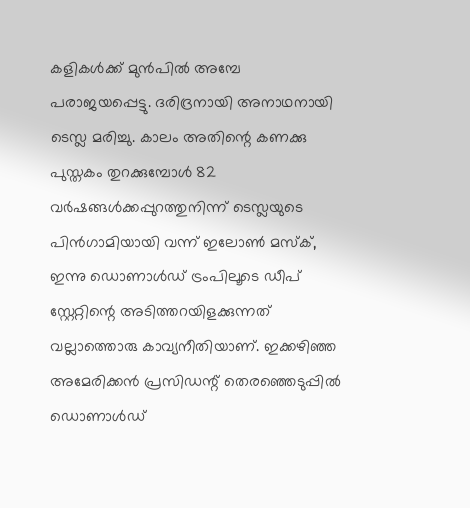കളികള്‍ക്ക് മുന്‍പില്‍ അമ്പേ പരാജയപ്പെട്ടു. ദരിദ്രനായി അനാഥനായി ടെസ്ല മരിച്ചു. കാലം അതിന്റെ കണക്കു പുസ്തകം തുറക്കുമ്പോള്‍ 82 വര്‍ഷങ്ങള്‍ക്കപ്പുറത്തുനിന്ന് ടെസ്ലയുടെ പിന്‍ഗാമിയായി വന്ന് ഇലോണ്‍ മസ്‌ക്, ഇന്നു ഡൊണാള്‍ഡ് ട്രംപിലൂടെ ഡീപ് സ്റ്റേറ്റിന്റെ അടിത്തറയിളക്കുന്നത് വല്ലാത്തൊരു കാവ്യനീതിയാണ്. ഇക്കഴിഞ്ഞ അമേരിക്കന്‍ പ്രസിഡന്റ് തെരഞ്ഞെടുപ്പില്‍ ഡൊണാള്‍ഡ്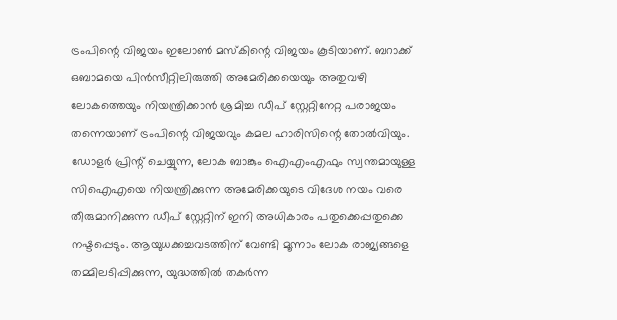ട്രംപിന്റെ വിജയം ഇലോണ്‍ മസ്‌കിന്റെ വിജയം കൂടിയാണ്. ബറാക്ക് ഒബാമയെ പിന്‍സീറ്റിലിരുത്തി അമേരിക്കയെയും അതുവഴി ലോകത്തെയും നിയന്ത്രിക്കാന്‍ ശ്രമിച്ച ഡീപ് സ്റ്റേറ്റിനേറ്റ പരാജയം തന്നെയാണ് ട്രംപിന്റെ വിജയവും കമല ഹാരിസിന്റെ തോല്‍വിയും. ഡോളര്‍ പ്രിന്റ് ചെയ്യുന്ന, ലോക ബാങ്കും ഐഎംഎഫും സ്വന്തമായുള്ള സിഐഎയെ നിയന്ത്രിക്കുന്ന അമേരിക്കയുടെ വിദേശ നയം വരെ തീരുമാനിക്കുന്ന ഡീപ് സ്റ്റേറ്റിന് ഇനി അധികാരം പതുക്കെപ്പതുക്കെ നഷ്ടപ്പെടും. ആയുധക്കച്ചവടത്തിന് വേണ്ടി മൂന്നാം ലോക രാജ്യങ്ങളെ തമ്മിലടിപ്പിക്കുന്ന, യുദ്ധത്തില്‍ തകര്‍ന്ന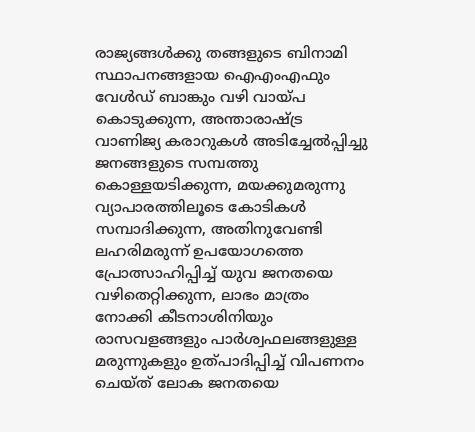രാജ്യങ്ങള്‍ക്കു തങ്ങളുടെ ബിനാമി സ്ഥാപനങ്ങളായ ഐഎംഎഫും വേള്‍ഡ് ബാങ്കും വഴി വായ്‌പ കൊടുക്കുന്ന, അന്താരാഷ്‌ട്ര വാണിജ്യ കരാറുകള്‍ അടിച്ചേല്‍പ്പിച്ചു ജനങ്ങളുടെ സമ്പത്തു കൊള്ളയടിക്കുന്ന, മയക്കുമരുന്നു വ്യാപാരത്തിലൂടെ കോടികള്‍ സമ്പാദിക്കുന്ന, അതിനുവേണ്ടി ലഹരിമരുന്ന് ഉപയോഗത്തെ പ്രോത്സാഹിപ്പിച്ച് യുവ ജനതയെ വഴിതെറ്റിക്കുന്ന, ലാഭം മാത്രം നോക്കി കീടനാശിനിയും രാസവളങ്ങളും പാര്‍ശ്വഫലങ്ങളുള്ള മരുന്നുകളും ഉത്പാദിപ്പിച്ച് വിപണനം ചെയ്ത് ലോക ജനതയെ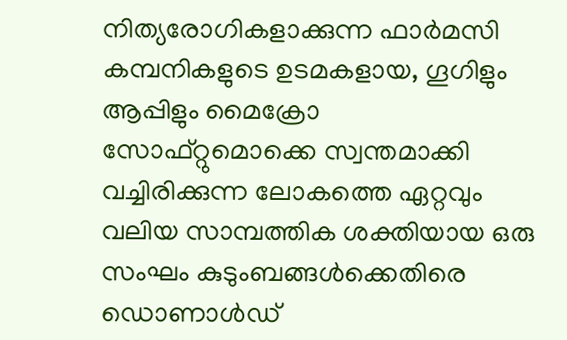നിത്യരോഗികളാക്കുന്ന ഫാര്‍മസി കമ്പനികളുടെ ഉടമകളായ, ഗൂഗിളും ആപ്പിളും മൈക്രോ സോഫ്റ്റുമൊക്കെ സ്വന്തമാക്കി വച്ചിരിക്കുന്ന ലോകത്തെ ഏറ്റവും വലിയ സാമ്പത്തിക ശക്തിയായ ഒരു സംഘം കുടുംബങ്ങള്‍ക്കെതിരെ ഡൊണാള്‍ഡ്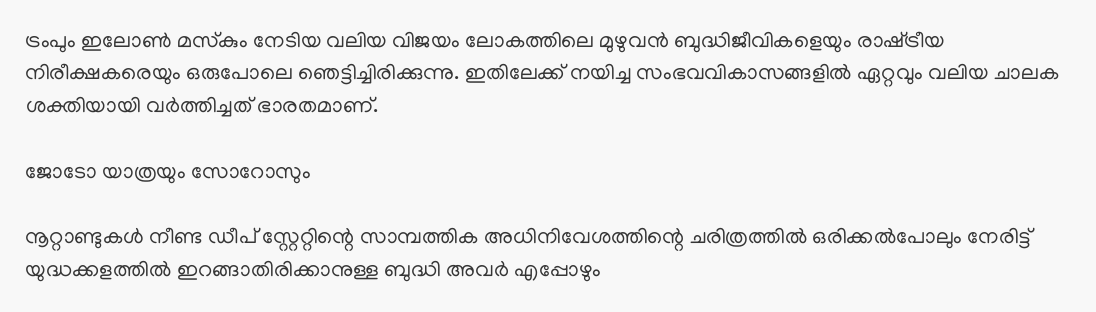ട്രംപും ഇലോണ്‍ മസ്‌കും നേടിയ വലിയ വിജയം ലോകത്തിലെ മുഴുവന്‍ ബുദ്ധിജീവികളെയും രാഷ്‌ട്രീയ നിരീക്ഷകരെയും ഒരുപോലെ ഞെട്ടിച്ചിരിക്കുന്നു. ഇതിലേക്ക് നയിച്ച സംഭവവികാസങ്ങളില്‍ ഏറ്റവും വലിയ ചാലക ശക്തിയായി വര്‍ത്തിച്ചത് ഭാരതമാണ്.

ജോടോ യാത്രയും സോറോസും

നൂറ്റാണ്ടുകള്‍ നീണ്ട ഡീപ് സ്റ്റേറ്റിന്റെ സാമ്പത്തിക അധിനിവേശത്തിന്റെ ചരിത്രത്തില്‍ ഒരിക്കല്‍പോലും നേരിട്ട് യുദ്ധക്കളത്തില്‍ ഇറങ്ങാതിരിക്കാനുള്ള ബുദ്ധി അവര്‍ എപ്പോഴും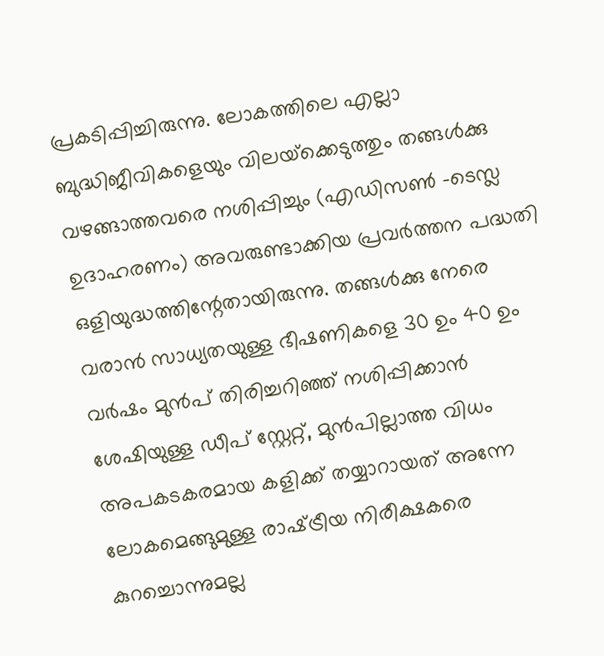പ്രകടിപ്പിച്ചിരുന്നു. ലോകത്തിലെ എല്ലാ ബുദ്ധിജീവികളെയും വിലയ്‌ക്കെടുത്തും തങ്ങള്‍ക്കു വഴങ്ങാത്തവരെ നശിപ്പിച്ചും (എഡിസണ്‍ -ടെസ്ല ഉദാഹരണം) അവരുണ്ടാക്കിയ പ്രവര്‍ത്തന പദ്ധതി ഒളിയുദ്ധത്തിന്റേതായിരുന്നു. തങ്ങള്‍ക്കു നേരെ വരാന്‍ സാധ്യതയുള്ള ഭീഷണികളെ 30 ഉം 40 ഉം വര്‍ഷം മുന്‍പ് തിരിച്ചറിഞ്ഞ് നശിപ്പിക്കാന്‍ ശേഷിയുള്ള ഡീപ് സ്റ്റേറ്റ്, മുന്‍പില്ലാത്ത വിധം അപകടകരമായ കളിക്ക് തയ്യാറായത് അന്നേ ലോകമെങ്ങുമുള്ള രാഷ്‌ട്രീയ നിരീക്ഷകരെ കുറച്ചൊന്നുമല്ല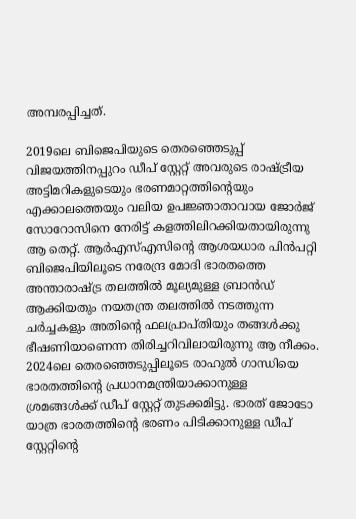അമ്പരപ്പിച്ചത്.

2019ലെ ബിജെപിയുടെ തെരഞ്ഞെടുപ്പ് വിജയത്തിനപ്പുറം ഡീപ് സ്റ്റേറ്റ് അവരുടെ രാഷ്‌ട്രീയ അട്ടിമറികളുടെയും ഭരണമാറ്റത്തിന്റെയും എക്കാലത്തെയും വലിയ ഉപജ്ഞാതാവായ ജോര്‍ജ് സോറോസിനെ നേരിട്ട് കളത്തിലിറക്കിയതായിരുന്നു ആ തെറ്റ്. ആര്‍എസ്എസിന്റെ ആശയധാര പിന്‍പറ്റി ബിജെപിയിലൂടെ നരേന്ദ്ര മോദി ഭാരതത്തെ അന്താരാഷ്‌ട്ര തലത്തില്‍ മൂല്യമുള്ള ബ്രാന്‍ഡ് ആക്കിയതും നയതന്ത്ര തലത്തില്‍ നടത്തുന്ന ചര്‍ച്ചകളും അതിന്റെ ഫലപ്രാപ്തിയും തങ്ങള്‍ക്കു ഭീഷണിയാണെന്ന തിരിച്ചറിവിലായിരുന്നു ആ നീക്കം. 2024ലെ തെരഞ്ഞെടുപ്പിലൂടെ രാഹുല്‍ ഗാന്ധിയെ ഭാരതത്തിന്റെ പ്രധാനമന്ത്രിയാക്കാനുള്ള ശ്രമങ്ങള്‍ക്ക് ഡീപ് സ്റ്റേറ്റ് തുടക്കമിട്ടു. ഭാരത് ജോടോ യാത്ര ഭാരതത്തിന്റെ ഭരണം പിടിക്കാനുള്ള ഡീപ് സ്റ്റേറ്റിന്റെ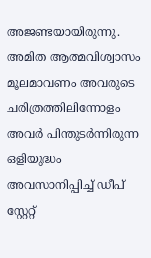അജണ്ടയായിരുന്നു. അമിത ആത്മവിശ്വാസം മൂലമാവണം അവരുടെ ചരിത്രത്തിലിന്നോളം അവര്‍ പിന്തുടര്‍ന്നിരുന്ന ഒളിയുദ്ധം അവസാനിപ്പിച്ച് ഡീപ് സ്റ്റേറ്റ്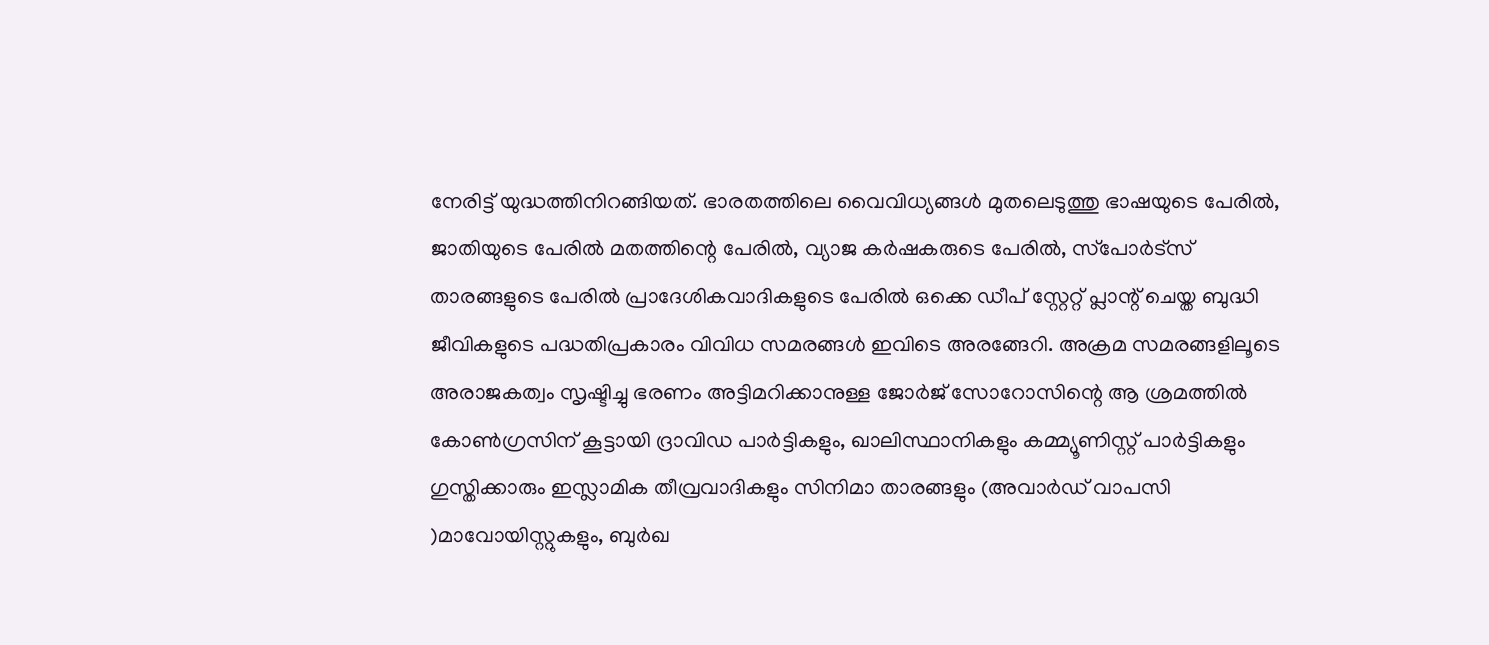നേരിട്ട് യുദ്ധത്തിനിറങ്ങിയത്. ഭാരതത്തിലെ വൈവിധ്യങ്ങള്‍ മുതലെടുത്തു ഭാഷയുടെ പേരില്‍, ജാതിയുടെ പേരില്‍ മതത്തിന്റെ പേരില്‍, വ്യാജ കര്‍ഷകരുടെ പേരില്‍, സ്‌പോര്‍ട്‌സ് താരങ്ങളുടെ പേരില്‍ പ്രാദേശികവാദികളുടെ പേരില്‍ ഒക്കെ ഡീപ് സ്റ്റേറ്റ് പ്ലാന്റ് ചെയ്ത ബുദ്ധി ജീവികളുടെ പദ്ധതിപ്രകാരം വിവിധ സമരങ്ങള്‍ ഇവിടെ അരങ്ങേറി. അക്രമ സമരങ്ങളിലൂടെ അരാജകത്വം സൃഷ്ടിച്ചു ഭരണം അട്ടിമറിക്കാനുള്ള ജോര്‍ജ് സോറോസിന്റെ ആ ശ്രമത്തില്‍ കോണ്‍ഗ്രസിന് കൂട്ടായി ദ്രാവിഡ പാര്‍ട്ടികളും, ഖാലിസ്ഥാനികളും കമ്മ്യൂണിസ്റ്റ് പാര്‍ട്ടികളും ഗുസ്തിക്കാരും ഇസ്ലാമിക തീവ്രവാദികളും സിനിമാ താരങ്ങളും (അവാര്‍ഡ് വാപസി )മാവോയിസ്റ്റുകളും, ബുര്‍ഖ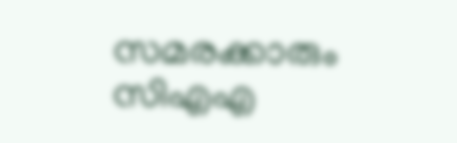സമരക്കാരും സിഎഎ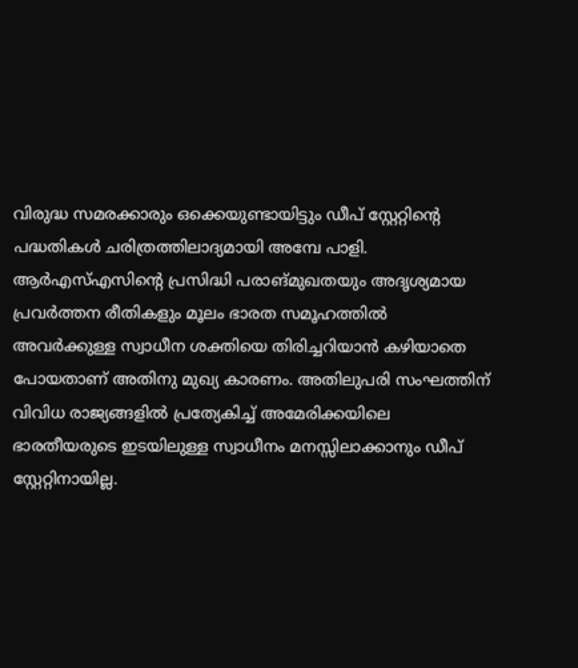വിരുദ്ധ സമരക്കാരും ഒക്കെയുണ്ടായിട്ടും ഡീപ് സ്റ്റേറ്റിന്റെ പദ്ധതികള്‍ ചരിത്രത്തിലാദ്യമായി അമ്പേ പാളി. ആര്‍എസ്എസിന്റെ പ്രസിദ്ധി പരാങ്മുഖതയും അദൃശ്യമായ പ്രവര്‍ത്തന രീതികളും മൂലം ഭാരത സമൂഹത്തില്‍ അവര്‍ക്കുള്ള സ്വാധീന ശക്തിയെ തിരിച്ചറിയാന്‍ കഴിയാതെ പോയതാണ് അതിനു മുഖ്യ കാരണം. അതിലുപരി സംഘത്തിന് വിവിധ രാജ്യങ്ങളില്‍ പ്രത്യേകിച്ച് അമേരിക്കയിലെ ഭാരതീയരുടെ ഇടയിലുള്ള സ്വാധീനം മനസ്സിലാക്കാനും ഡീപ് സ്റ്റേറ്റിനായില്ല.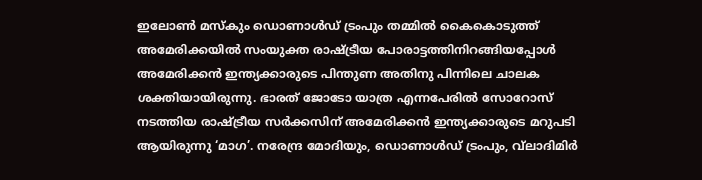ഇലോണ്‍ മസ്‌കും ഡൊണാള്‍ഡ് ട്രംപും തമ്മില്‍ കൈകൊടുത്ത് അമേരിക്കയില്‍ സംയുക്ത രാഷ്‌ട്രീയ പോരാട്ടത്തിനിറങ്ങിയപ്പോള്‍ അമേരിക്കന്‍ ഇന്ത്യക്കാരുടെ പിന്തുണ അതിനു പിന്നിലെ ചാലക ശക്തിയായിരുന്നു. ഭാരത് ജോടോ യാത്ര എന്നപേരില്‍ സോറോസ് നടത്തിയ രാഷ്‌ട്രീയ സര്‍ക്കസിന് അമേരിക്കന്‍ ഇന്ത്യക്കാരുടെ മറുപടി ആയിരുന്നു ‘മാഗ’. നരേന്ദ്ര മോദിയും, ഡൊണാള്‍ഡ് ട്രംപും, വ്‌ലാദിമിര്‍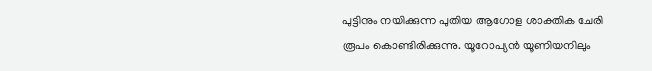പുട്ടിനും നയിക്കുന്ന പുതിയ ആഗോള ശാക്തിക ചേരി രൂപം കൊണ്ടിരിക്കുന്നു. യൂറോപ്യന്‍ യൂണിയനിലും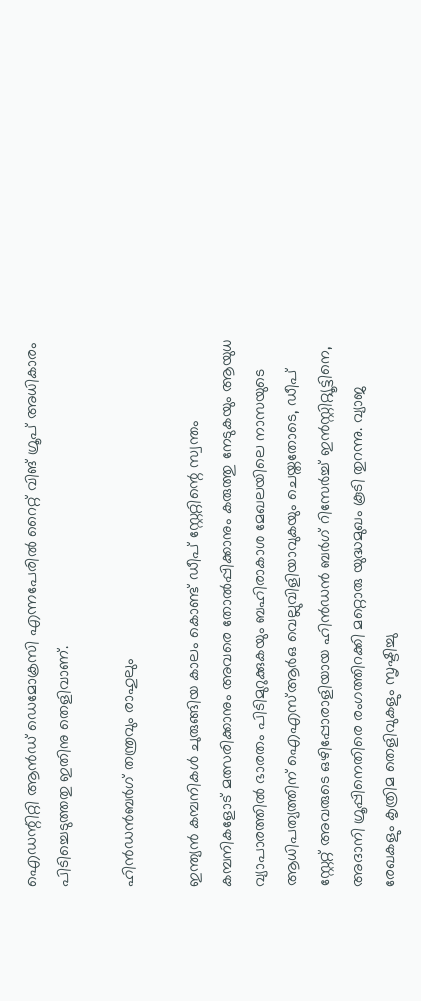ഐഡന്റിറ്റി ആന്‍ഡ് ഡെമോക്രസി എന്നപേരില്‍ റൈറ്റ് വിങ് ഗ്രൂപ് അധികാരം പിടിച്ചെടുത്തതു ഇതിനു തെളിവാണ്.

ഹിന്‍ഡന്‍ബര്‍ഗ് തന്ത്രവും രാഹുലും

ഇന്ത്യന്‍ കമ്പനികള്‍ ചുരുങ്ങിയ കാലം കൊണ്ട് ഡീപ് സ്റ്റേറ്റിന്റെ സ്വന്തം കമ്പനികളോട് മത്സരിക്കാനും അവരെ തോല്‍പ്പിക്കാനും കരുത്തു നേടുകയും ആയുധ വ്യാപാരത്തില്‍ ഭാരതം പിടിമുറുക്കുകയും ബഹിരാകാശ മേഖലയിലെ നാസയുടെ ആധിപത്യത്തിന് ഐഎസ്ആര്‍ഒ വെല്ലുവിളിയാവുകയും ചെയ്തതോടെ, ഡീപ് സ്റ്റേറ്റ് അവരുടെ ഒഴിപ്പോരാളിയായ ഹിന്‍ഡന്‍ ബര്‍ഗ് റിസേര്‍ച്ച് ഇന്‍സ്റ്റിറ്റ്യൂട്ടിനെ, അദാനി ഗ്രൂപ്പിനെതിരെ രംഗത്തിറക്കി മറ്റൊരു യുദ്ധമുഖം കൂടി തുറന്നു. വ്യാജ രേഖകളും കൃത്രിമ തെളിവുകളും സൃഷ്ടിച്ചു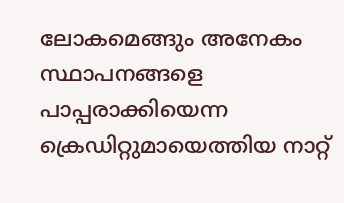ലോകമെങ്ങും അനേകം സ്ഥാപനങ്ങളെ പാപ്പരാക്കിയെന്ന ക്രെഡിറ്റുമായെത്തിയ നാറ്റ്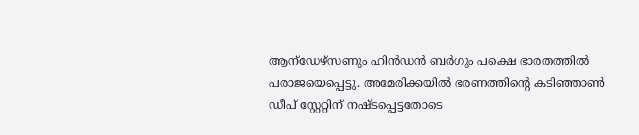ആന്‌ഡേഴ്‌സണും ഹിന്‍ഡന്‍ ബര്‍ഗും പക്ഷെ ഭാരതത്തില്‍ പരാജയെപ്പെട്ടു. അമേരിക്കയില്‍ ഭരണത്തിന്റെ കടിഞ്ഞാണ്‍ ഡീപ് സ്റ്റേറ്റിന് നഷ്ടപ്പെട്ടതോടെ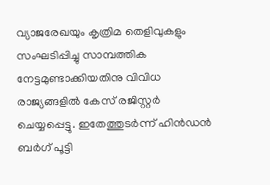വ്യാജരേഖയും കൃത്രിമ തെളിവുകളും സംഘടിപ്പിച്ചു സാമ്പത്തിക നേട്ടമുണ്ടാക്കിയതിനു വിവിധ രാജ്യങ്ങളില്‍ കേസ് രജിസ്റ്റര്‍ ചെയ്യപ്പെട്ടു. ഇതേത്തുടര്‍ന്ന് ഹിന്‍ഡന്‍ ബര്‍ഗ് പൂട്ടി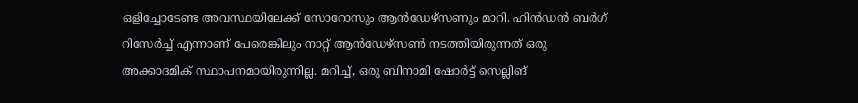ഒളിച്ചോടേണ്ട അവസ്ഥയിലേക്ക് സോറോസും ആന്‍ഡേഴ്‌സണും മാറി. ഹിന്‍ഡന്‍ ബര്‍ഗ് റിസേര്‍ച്ച് എന്നാണ് പേരെങ്കിലും നാറ്റ് ആന്‍ഡേഴ്‌സണ്‍ നടത്തിയിരുന്നത് ഒരു അക്കാദമിക് സ്ഥാപനമായിരുന്നില്ല. മറിച്ച്, ഒരു ബിനാമി ഷോര്‍ട്ട് സെല്ലിങ്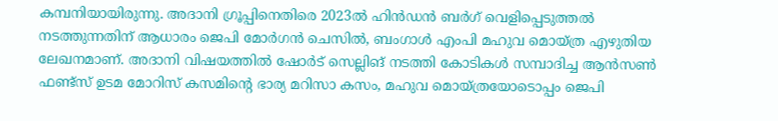കമ്പനിയായിരുന്നു. അദാനി ഗ്രൂപ്പിനെതിരെ 2023ല്‍ ഹിന്‍ഡന്‍ ബര്‍ഗ് വെളിപ്പെടുത്തല്‍ നടത്തുന്നതിന് ആധാരം ജെപി മോര്‍ഗന്‍ ചെസില്‍, ബംഗാള്‍ എംപി മഹുവ മൊയ്ത്ര എഴുതിയ ലേഖനമാണ്. അദാനി വിഷയത്തില്‍ ഷോര്‍ട് സെല്ലിങ് നടത്തി കോടികള്‍ സമ്പാദിച്ച ആന്‍സണ്‍ ഫണ്ട്‌സ് ഉടമ മോറിസ് കസമിന്റെ ഭാര്യ മറിസാ കസം, മഹുവ മൊയ്ത്രയോടൊപ്പം ജെപി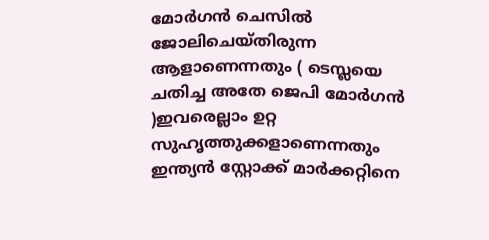മോര്‍ഗന്‍ ചെസില്‍ ജോലിചെയ്തിരുന്ന ആളാണെന്നതും ( ടെസ്ലയെ ചതിച്ച അതേ ജെപി മോര്‍ഗന്‍ )ഇവരെല്ലാം ഉറ്റ സുഹൃത്തുക്കളാണെന്നതും ഇന്ത്യന്‍ സ്റ്റോക്ക് മാര്‍ക്കറ്റിനെ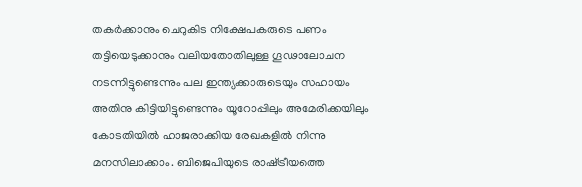തകര്‍ക്കാനും ചെറുകിട നിക്ഷേപകരുടെ പണം തട്ടിയെടുക്കാനും വലിയതോതിലുള്ള ഗൂഢാലോചന നടന്നിട്ടുണ്ടെന്നും പല ഇന്ത്യക്കാരുടെയും സഹായം അതിനു കിട്ടിയിട്ടുണ്ടെന്നും യൂറോപ്പിലും അമേരിക്കയിലും കോടതിയില്‍ ഹാജരാക്കിയ രേഖകളില്‍ നിന്നു മനസിലാക്കാം. ബിജെപിയുടെ രാഷ്‌ട്രീയത്തെ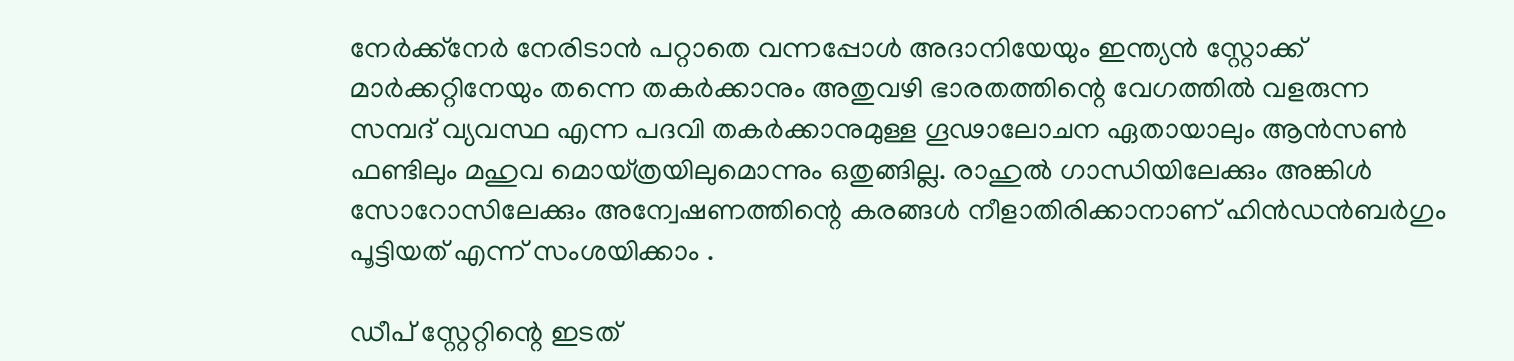നേര്‍ക്ക്നേര്‍ നേരിടാന്‍ പറ്റാതെ വന്നപ്പോള്‍ അദാനിയേയും ഇന്ത്യന്‍ സ്റ്റോക്ക് മാര്‍ക്കറ്റിനേയും തന്നെ തകര്‍ക്കാനും അതുവഴി ഭാരതത്തിന്റെ വേഗത്തില്‍ വളരുന്ന സമ്പദ് വ്യവസ്ഥ എന്ന പദവി തകര്‍ക്കാനുമുള്ള ഗൂഢാലോചന ഏതായാലും ആന്‍സണ്‍ ഫണ്ടിലും മഹുവ മൊയ്ത്രയിലുമൊന്നും ഒതുങ്ങില്ല. രാഹുല്‍ ഗാന്ധിയിലേക്കും അങ്കിള്‍ സോറോസിലേക്കും അന്വേഷണത്തിന്റെ കരങ്ങള്‍ നീളാതിരിക്കാനാണ് ഹിന്‍ഡന്‍ബര്‍ഗും പൂട്ടിയത് എന്ന് സംശയിക്കാം .

ഡീപ് സ്റ്റേറ്റിന്റെ ഇടത്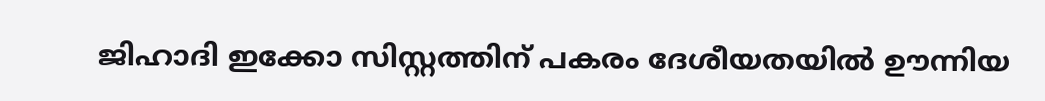ജിഹാദി ഇക്കോ സിസ്റ്റത്തിന് പകരം ദേശീയതയില്‍ ഊന്നിയ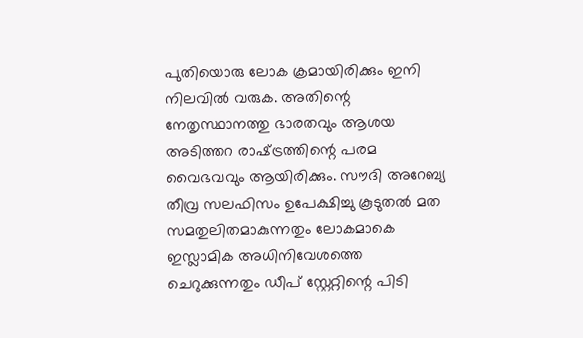പുതിയൊരു ലോക ക്രമായിരിക്കും ഇനി നിലവില്‍ വരുക. അതിന്റെ നേതൃസ്ഥാനത്തു ഭാരതവും ആശയ അടിത്തറ രാഷ്‌ട്രത്തിന്റെ പരമ വൈഭവവും ആയിരിക്കും. സൗദി അറേബ്യ തീവ്ര സലഫിസം ഉപേക്ഷിച്ചു കൂടുതല്‍ മത സമതുലിതമാകുന്നതും ലോകമാകെ ഇസ്ലാമിക അധിനിവേശത്തെ ചെറുക്കുന്നതും ഡീപ് സ്റ്റേറ്റിന്റെ പിടി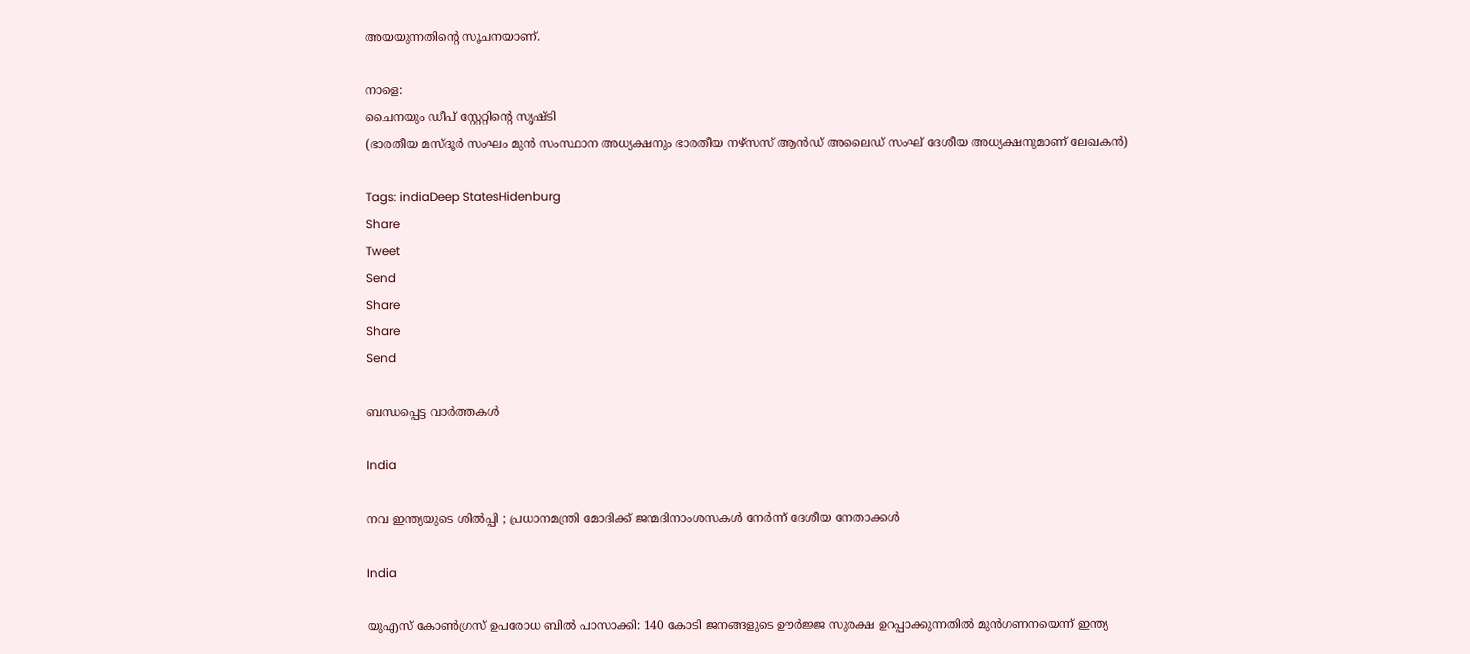അയയുന്നതിന്റെ സൂചനയാണ്.

നാളെ:
ചൈനയും ഡീപ് സ്റ്റേറ്റിന്റെ സൃഷ്ടി
(ഭാരതീയ മസ്ദൂര്‍ സംഘം മുന്‍ സംസ്ഥാന അധ്യക്ഷനും ഭാരതീയ നഴ്സസ് ആന്‍ഡ് അലൈഡ് സംഘ് ദേശീയ അധ്യക്ഷനുമാണ് ലേഖകന്‍)

Tags: indiaDeep StatesHidenburg
Share
Tweet
Send
Share
Share
Send

ബന്ധപ്പെട്ട വാര്‍ത്തകള്‍

India

നവ ഇന്ത്യയുടെ ശിൽപ്പി ; പ്രധാനമന്ത്രി മോദിക്ക് ജന്മദിനാംശസകൾ നേർന്ന് ദേശീയ നേതാക്കൾ

India

യുഎസ് കോൺഗ്രസ് ഉപരോധ ബിൽ പാസാക്കി: 140 കോടി ജനങ്ങളുടെ ഊർജ്ജ സുരക്ഷ ഉറപ്പാക്കുന്നതിൽ മുൻഗണനയെന്ന് ഇന്ത്യ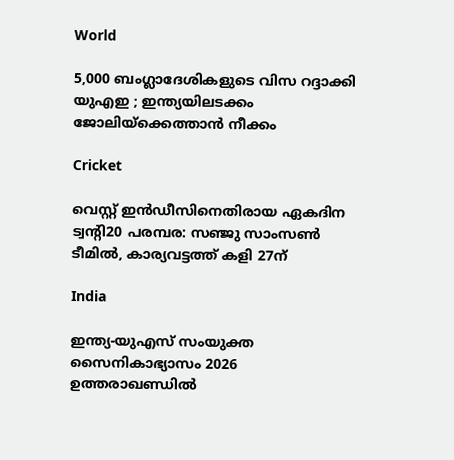World

5,000 ബംഗ്ലാദേശികളുടെ വിസ റദ്ദാക്കി യുഎഇ ; ഇന്ത്യയിലടക്കം ജോലിയ്‌ക്കെത്താൻ നീക്കം

Cricket

വെസ്റ്റ് ഇന്‍ഡീസിനെതിരായ ഏകദിന ട്വന്റി20 പരമ്പര: സഞ്ജു സാംസണ്‍ ടീമില്‍, കാര്യവട്ടത്ത് കളി 27ന്

India

ഇന്ത്യ-യുഎസ് സംയുക്ത സൈനികാഭ്യാസം 2026 ഉത്തരാഖണ്ഡിൽ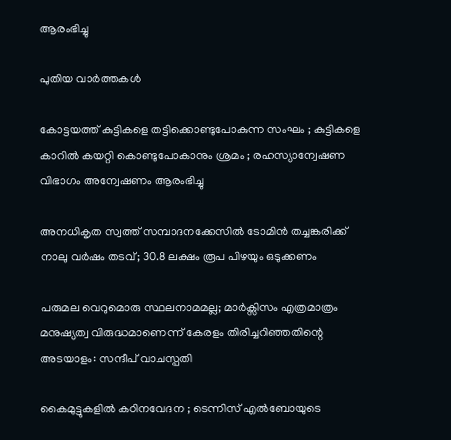ആരംഭിച്ചു

പുതിയ വാര്‍ത്തകള്‍

കോട്ടയത്ത് കുട്ടികളെ തട്ടിക്കൊണ്ടുപോകുന്ന സംഘം ; കുട്ടികളെ കാറിൽ കയറ്റി കൊണ്ടുപോകാനും ശ്രമം ; രഹസ്യാന്വേഷണ വിഭാഗം അന്വേഷണം ആരംഭിച്ചു

അനധികൃത സ്വത്ത് സമ്പാദനക്കേസിൽ ടോമിൻ തച്ചങ്കരിക്ക് നാലു വർഷം തടവ്; 30.8 ലക്ഷം രൂപ പിഴയും ഒടുക്കണം

പരുമല വെറുമൊരു സ്ഥലനാമമല്ല; മാർക്സിസം എത്രമാത്രം മനുഷ്യത്വ വിരുദ്ധമാണെന്ന് കേരളം തിരിച്ചറിഞ്ഞതിന്റെ അടയാളം: സന്ദീപ് വാചസ്പതി

കൈമുട്ടുകളില്‍ കഠിനവേദന ; ടെന്നിസ് എൽബോയുടെ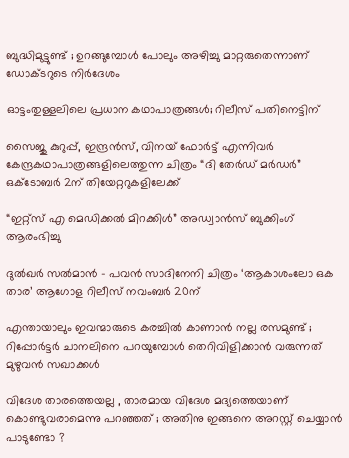ബുദ്ധിമുട്ടുണ്ട് ; ഉറങ്ങുമ്പോൾ പോലും അഴിച്ചു മാറ്റരുതെന്നാണ് ഡോക്ടറുടെ നിർദേശം

ഓട്ടംതുള്ളലിലെ പ്രധാന കഥാപാത്രങ്ങൾ; റിലീസ് പതിനെട്ടിന്

സൈജു കുറുപ്പ്, ഇന്ദ്രൻസ്, വിനയ് ഫോർട്ട് എന്നിവർ കേന്ദ്രകഥാപാത്രങ്ങളിലെത്തുന്ന ചിത്രം “ദി തേർഡ് മർഡർ” ഒക്ടോബർ 2ന് തിയേറ്ററുകളിലേക്ക്

“ഇറ്റ്സ് എ മെഡിക്കൽ മിറക്കിൾ” അഡ്വാൻസ് ബുക്കിംഗ് ആരംഭിച്ചു

ദുൽഖർ സൽമാൻ – പവൻ സാദിനേനി ചിത്രം ‘ആകാശംലോ ഒക താര’ ആഗോള റിലീസ് നവംബർ 20ന്

എന്തായാലും ഇവന്മാരുടെ കരച്ചിൽ കാണാൻ നല്ല രസമുണ്ട് ; റിപ്പോർട്ടർ ചാനലിനെ പറയുമ്പോൾ തെറിവിളിക്കാൻ വരുന്നത് മുഴുവൻ സഖാക്കൾ

വിദേശ താരത്തെയല്ല , താരമായ വിദേശ മദ്യത്തെയാണ് കൊണ്ടുവരാമെന്നു പറഞ്ഞത് ; അതിനു ഇങ്ങനെ അറസ്റ്റ് ചെയ്യാൻ പാടുണ്ടോ ?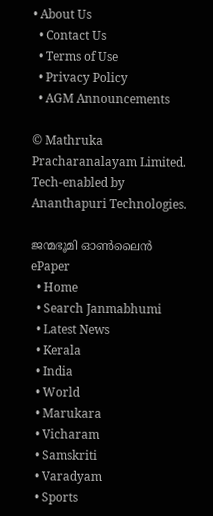• About Us
  • Contact Us
  • Terms of Use
  • Privacy Policy
  • AGM Announcements

© Mathruka Pracharanalayam Limited.
Tech-enabled by Ananthapuri Technologies.

ജന്മഭൂമി ഓണ്‍ലൈന്‍
ePaper
  • Home
  • Search Janmabhumi
  • Latest News
  • Kerala
  • India
  • World
  • Marukara
  • Vicharam
  • Samskriti
  • Varadyam
  • Sports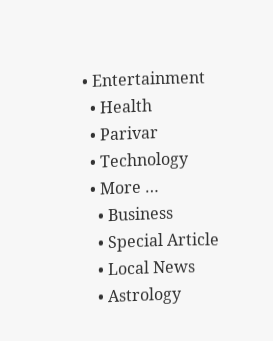• Entertainment
  • Health
  • Parivar
  • Technology
  • More …
    • Business
    • Special Article
    • Local News
    • Astrology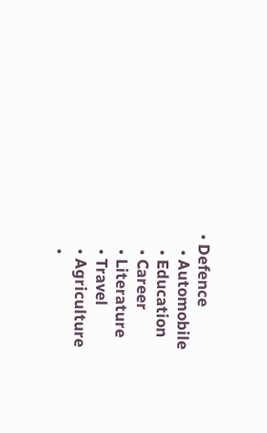• Defence
    • Automobile
    • Education
    • Career
    • Literature
    • Travel
    • Agriculture
    •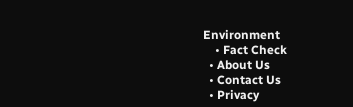Environment
    • Fact Check
  • About Us
  • Contact Us
  • Privacy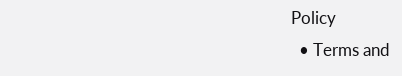Policy
  • Terms and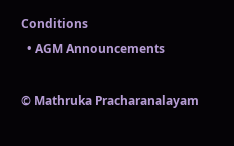Conditions
  • AGM Announcements

© Mathruka Pracharanalayam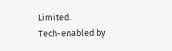Limited.
Tech-enabled by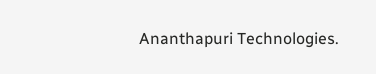Ananthapuri Technologies.